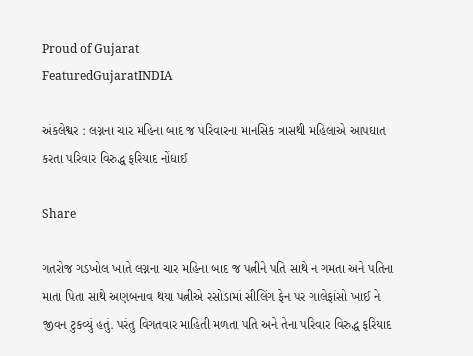Proud of Gujarat
FeaturedGujaratINDIA

અંકલેશ્વર : લગ્નના ચાર મહિના બાદ જ પરિવારના માનસિક ત્રાસથી મહિલાએ આપઘાત કરતા પરિવાર વિરુદ્ધ ફરિયાદ નોંધાઈ

Share

ગતરોજ ગડખોલ ખાતે લગ્નના ચાર મહિના બાદ જ પત્નીને પતિ સાથે ન ગમતા અને પતિના માતા પિતા સાથે અણબનાવ થયા પત્નીએ રસોડામાં સીલિંગ ફેન પર ગાલેફાંસો ખાઈ ને જીવન ટુકવ્યું હતું. પરંતુ વિગતવાર માહિતી મળતા પતિ અને તેના પરિવાર વિરુદ્ધ ફરિયાદ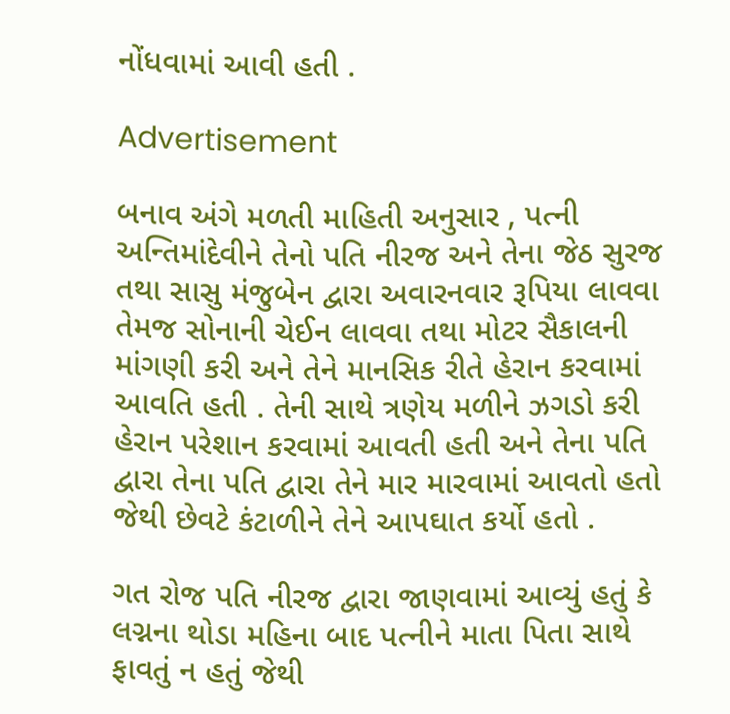નોંધવામાં આવી હતી .

Advertisement

બનાવ અંગે મળતી માહિતી અનુસાર , પત્ની અન્તિમાંદેવીને તેનો પતિ નીરજ અને તેના જેઠ સુરજ તથા સાસુ મંજુબેન દ્વારા અવારનવાર રૂપિયા લાવવા તેમજ સોનાની ચેઈન લાવવા તથા મોટર સૈકાલની માંગણી કરી અને તેને માનસિક રીતે હેરાન કરવામાં આવતિ હતી . તેની સાથે ત્રણેય મળીને ઝગડો કરી હેરાન પરેશાન કરવામાં આવતી હતી અને તેના પતિ દ્વારા તેના પતિ દ્વારા તેને માર મારવામાં આવતો હતો જેથી છેવટે કંટાળીને તેને આપઘાત કર્યો હતો .

ગત રોજ પતિ નીરજ દ્વારા જાણવામાં આવ્યું હતું કે લગ્નના થોડા મહિના બાદ પત્નીને માતા પિતા સાથે ફાવતું ન હતું જેથી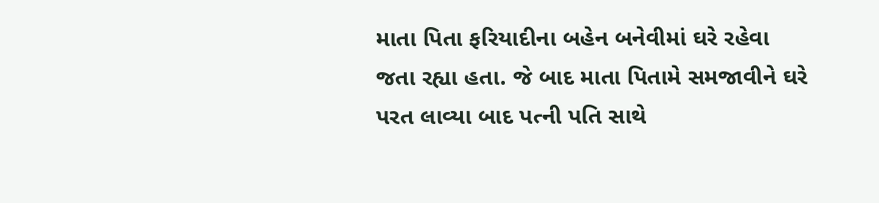માતા પિતા ફરિયાદીના બહેન બનેવીમાં ઘરે રહેવા જતા રહ્યા હતા. જે બાદ માતા પિતામે સમજાવીને ઘરે પરત લાવ્યા બાદ પત્ની પતિ સાથે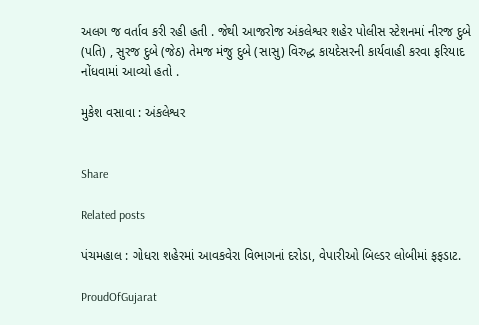અલગ જ વર્તાવ કરી રહી હતી . જેથી આજરોજ અંકલેશ્વર શહેર પોલીસ સ્ટેશનમાં નીરજ દુબે (પતિ) , સુરજ દુબે (જેઠ) તેમજ મંજુ દુબે (સાસુ) વિરુદ્ધ કાયદેસરની કાર્યવાહી કરવા ફરિયાદ નોંધવામાં આવ્યો હતો .

મુકેશ વસાવા : અંકલેશ્વર


Share

Related posts

પંચમહાલ : ગોધરા શહેરમાં આવકવેરા વિભાગનાં દરોડા, વેપારીઓ બિલ્ડર લોબીમાં ફફડાટ.

ProudOfGujarat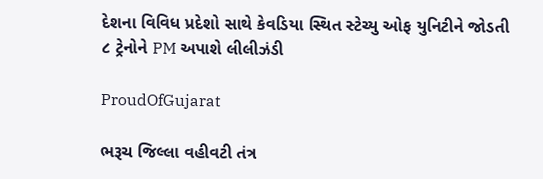દેશના વિવિધ પ્રદેશો સાથે કેવડિયા સ્થિત સ્ટેચ્યુ ઓફ યુનિટીને જોડતી ૮ ટ્રેનોને PM અપાશે લીલીઝંડી

ProudOfGujarat

ભરૂચ જિલ્લા વહીવટી તંત્ર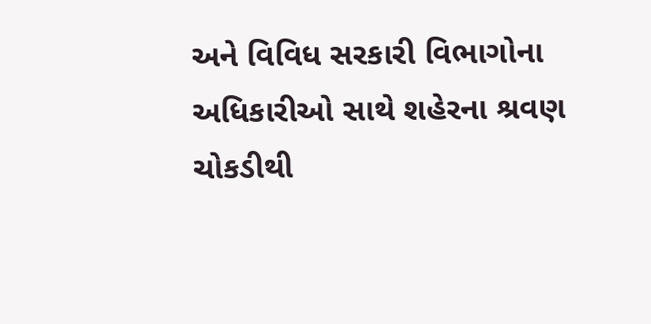અને વિવિધ સરકારી વિભાગોના અધિકારીઓ સાથે શહેરના શ્રવણ ચોકડીથી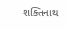શક્તિનાથ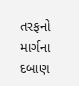તરફનો માર્ગના દબાણ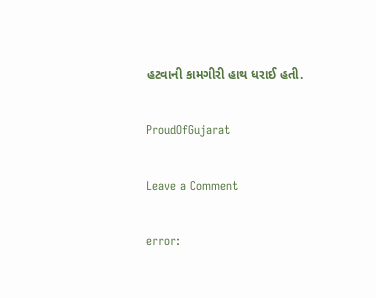હટવાની કામગીરી હાથ ધરાઈ હતી.

ProudOfGujarat

Leave a Comment

error: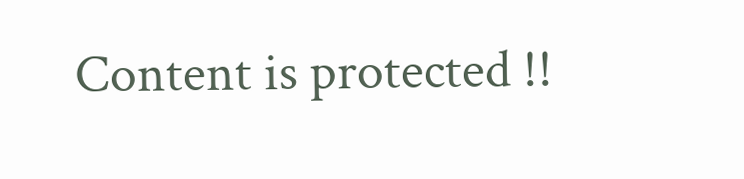Content is protected !!